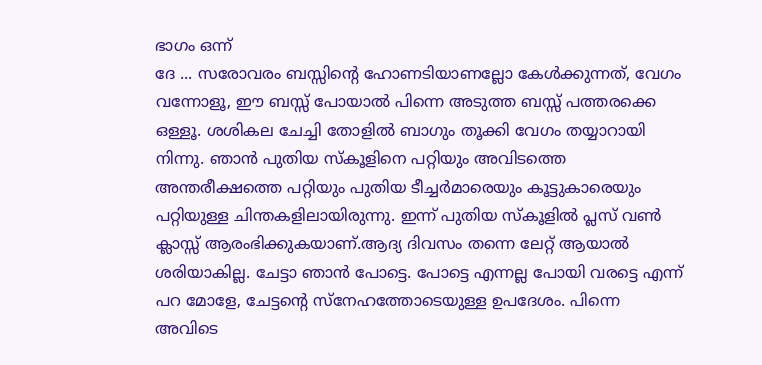ഭാഗം ഒന്ന്
ദേ ... സരോവരം ബസ്സിന്റെ ഹോണടിയാണല്ലോ കേൾക്കുന്നത്, വേഗം വന്നോളൂ, ഈ ബസ്സ് പോയാൽ പിന്നെ അടുത്ത ബസ്സ് പത്തരക്കെ ഒള്ളൂ. ശശികല ചേച്ചി തോളിൽ ബാഗും തൂക്കി വേഗം തയ്യാറായി നിന്നു. ഞാൻ പുതിയ സ്കൂളിനെ പറ്റിയും അവിടത്തെ അന്തരീക്ഷത്തെ പറ്റിയും പുതിയ ടീച്ചർമാരെയും കൂട്ടുകാരെയും പറ്റിയുള്ള ചിന്തകളിലായിരുന്നു. ഇന്ന് പുതിയ സ്കൂളിൽ പ്ലസ് വൺ ക്ലാസ്സ് ആരംഭിക്കുകയാണ്.ആദ്യ ദിവസം തന്നെ ലേറ്റ് ആയാൽ ശരിയാകില്ല. ചേട്ടാ ഞാൻ പോട്ടെ. പോട്ടെ എന്നല്ല പോയി വരട്ടെ എന്ന് പറ മോളേ, ചേട്ടന്റെ സ്നേഹത്തോടെയുള്ള ഉപദേശം. പിന്നെ അവിടെ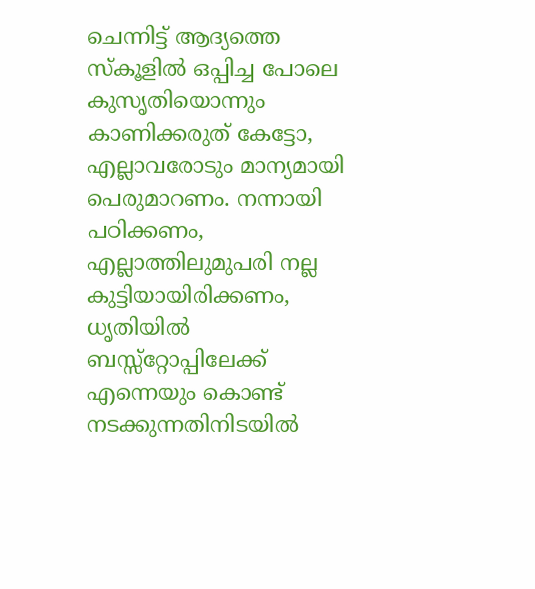ചെന്നിട്ട് ആദ്യത്തെ സ്കൂളിൽ ഒപ്പിച്ച പോലെ കുസൃതിയൊന്നും കാണിക്കരുത് കേട്ടോ, എല്ലാവരോടും മാന്യമായി പെരുമാറണം. നന്നായി പഠിക്കണം, എല്ലാത്തിലുമുപരി നല്ല കുട്ടിയായിരിക്കണം, ധൃതിയിൽ ബസ്സ്റ്റോപ്പിലേക്ക് എന്നെയും കൊണ്ട് നടക്കുന്നതിനിടയിൽ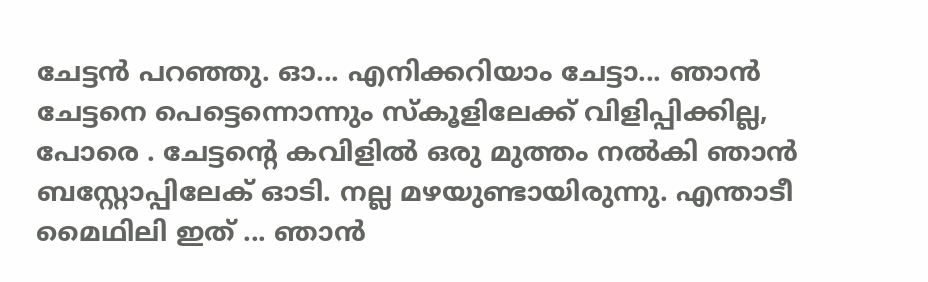ചേട്ടൻ പറഞ്ഞു. ഓ... എനിക്കറിയാം ചേട്ടാ... ഞാൻ ചേട്ടനെ പെട്ടെന്നൊന്നും സ്കൂളിലേക്ക് വിളിപ്പിക്കില്ല, പോരെ . ചേട്ടന്റെ കവിളിൽ ഒരു മുത്തം നൽകി ഞാൻ ബസ്റ്റോപ്പിലേക് ഓടി. നല്ല മഴയുണ്ടായിരുന്നു. എന്താടീ മൈഥിലി ഇത് ... ഞാൻ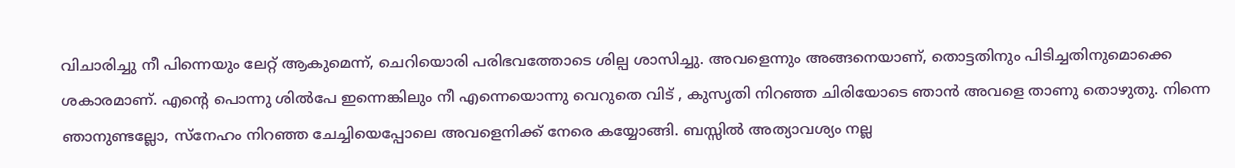വിചാരിച്ചു നീ പിന്നെയും ലേറ്റ് ആകുമെന്ന്, ചെറിയൊരി പരിഭവത്തോടെ ശില്പ ശാസിച്ചു. അവളെന്നും അങ്ങനെയാണ്, തൊട്ടതിനും പിടിച്ചതിനുമൊക്കെ ശകാരമാണ്. എന്റെ പൊന്നു ശിൽപേ ഇന്നെങ്കിലും നീ എന്നെയൊന്നു വെറുതെ വിട് , കുസൃതി നിറഞ്ഞ ചിരിയോടെ ഞാൻ അവളെ താണു തൊഴുതു. നിന്നെ ഞാനുണ്ടല്ലോ, സ്നേഹം നിറഞ്ഞ ചേച്ചിയെപ്പോലെ അവളെനിക്ക് നേരെ കയ്യോങ്ങി. ബസ്സിൽ അത്യാവശ്യം നല്ല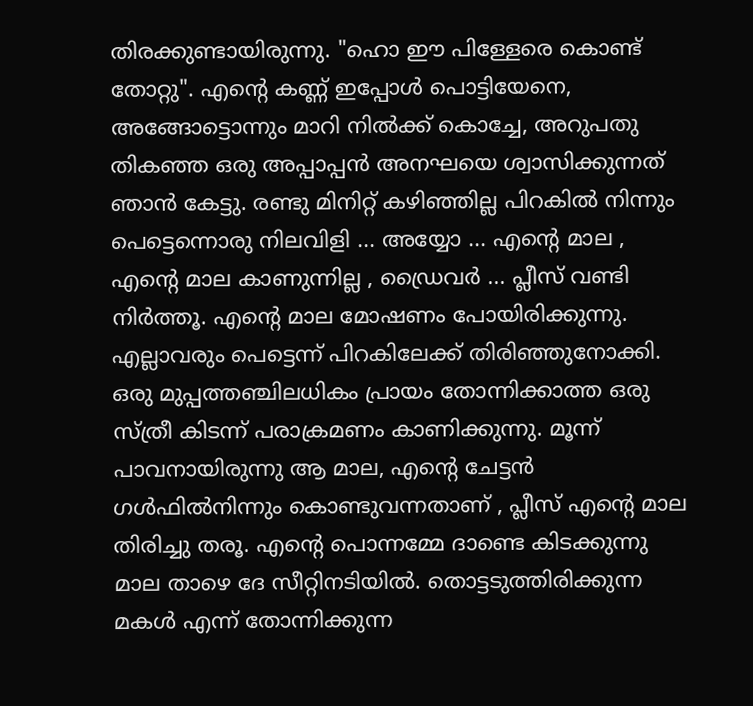തിരക്കുണ്ടായിരുന്നു. "ഹൊ ഈ പിള്ളേരെ കൊണ്ട് തോറ്റു". എന്റെ കണ്ണ് ഇപ്പോൾ പൊട്ടിയേനെ, അങ്ങോട്ടൊന്നും മാറി നിൽക്ക് കൊച്ചേ, അറുപതു തികഞ്ഞ ഒരു അപ്പാപ്പൻ അനഘയെ ശ്വാസിക്കുന്നത് ഞാൻ കേട്ടു. രണ്ടു മിനിറ്റ് കഴിഞ്ഞില്ല പിറകിൽ നിന്നും പെട്ടെന്നൊരു നിലവിളി ... അയ്യോ ... എന്റെ മാല , എന്റെ മാല കാണുന്നില്ല , ഡ്രൈവർ ... പ്ലീസ് വണ്ടി നിർത്തൂ. എന്റെ മാല മോഷണം പോയിരിക്കുന്നു. എല്ലാവരും പെട്ടെന്ന് പിറകിലേക്ക് തിരിഞ്ഞുനോക്കി. ഒരു മുപ്പത്തഞ്ചിലധികം പ്രായം തോന്നിക്കാത്ത ഒരു സ്ത്രീ കിടന്ന് പരാക്രമണം കാണിക്കുന്നു. മൂന്ന് പാവനായിരുന്നു ആ മാല, എന്റെ ചേട്ടൻ ഗൾഫിൽനിന്നും കൊണ്ടുവന്നതാണ് , പ്ലീസ് എന്റെ മാല തിരിച്ചു തരൂ. എന്റെ പൊന്നമ്മേ ദാണ്ടെ കിടക്കുന്നു മാല താഴെ ദേ സീറ്റിനടിയിൽ. തൊട്ടടുത്തിരിക്കുന്ന മകൾ എന്ന് തോന്നിക്കുന്ന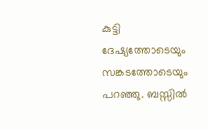കുട്ടി ദേഷ്യത്തോടെയും സങ്കടത്തോടെയും പറഞ്ഞു. ബസ്സിൽ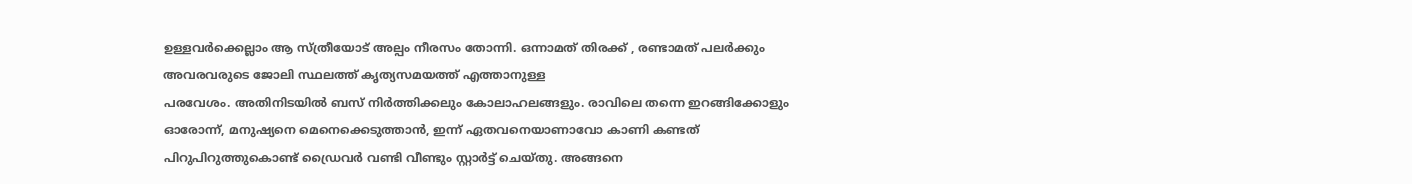ഉള്ളവർക്കെല്ലാം ആ സ്ത്രീയോട് അല്പം നീരസം തോന്നി. ഒന്നാമത് തിരക്ക് , രണ്ടാമത് പലർക്കും അവരവരുടെ ജോലി സ്ഥലത്ത് കൃത്യസമയത്ത് എത്താനുള്ള
പരവേശം. അതിനിടയിൽ ബസ് നിർത്തിക്കലും കോലാഹലങ്ങളും. രാവിലെ തന്നെ ഇറങ്ങിക്കോളും ഓരോന്ന്, മനുഷ്യനെ മെനെക്കെടുത്താൻ, ഇന്ന് ഏതവനെയാണാവോ കാണി കണ്ടത് പിറുപിറുത്തുകൊണ്ട് ഡ്രൈവർ വണ്ടി വീണ്ടും സ്റ്റാർട്ട് ചെയ്തു. അങ്ങനെ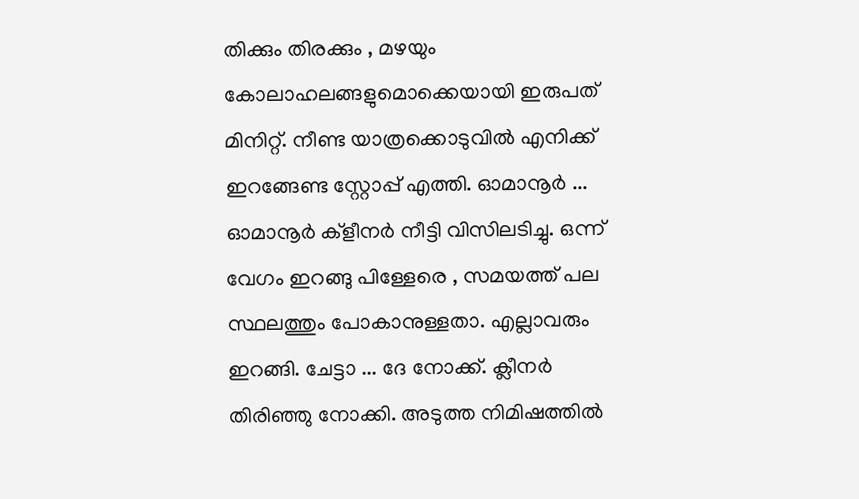തിക്കും തിരക്കും , മഴയും കോലാഹലങ്ങളുമൊക്കെയായി ഇരുപത് മിനിറ്റ്. നീണ്ട യാത്രക്കൊടുവിൽ എനിക്ക് ഇറങ്ങേണ്ട സ്റ്റോപ്പ് എത്തി. ഓമാനൂർ ... ഓമാനൂർ ക്ളീനർ നീട്ടി വിസിലടിച്ചു. ഒന്ന് വേഗം ഇറങ്ങു പിള്ളേരെ , സമയത്ത് പല സ്ഥലത്തും പോകാനുള്ളതാ. എല്ലാവരും ഇറങ്ങി. ചേട്ടാ ... ദേ നോക്ക്. ക്ലീനർ തിരിഞ്ഞു നോക്കി. അടുത്ത നിമിഷത്തിൽ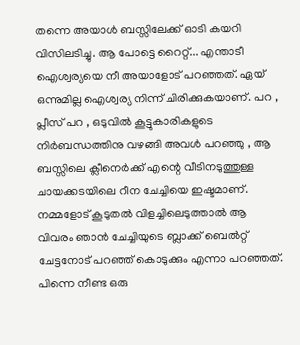തന്നെ അയാൾ ബസ്സിലേക്ക് ഓടി കയറി വിസിലടിച്ചു. ആ പോട്ടെ റൈറ്റ്... എന്താടീ ഐശ്വര്യയെ നീ അയാളോട് പറഞ്ഞത്. ഏയ് ഒന്നുമില്ല ഐശ്വര്യ നിന്ന് ചിരിക്കുകയാണ്. പറ , പ്ലീസ് പറ , ഒടുവിൽ കൂട്ടുകാരികളുടെ നിർബന്ധത്തിനു വഴങ്ങി അവൾ പറഞ്ഞു , ആ ബസ്സിലെ ക്ലീനെർക്ക് എന്റെ വീടിനടുത്തുള്ള ചായക്കടയിലെ റീന ചേച്ചിയെ ഇഷ്ടമാണ്. നമ്മളോട് കൂടുതൽ വിളച്ചിലെടുത്താൽ ആ വിവരം ഞാൻ ചേച്ചിയുടെ ബ്ലാക്ക് ബെൽറ്റ് ചേട്ടനോട് പറഞ്ഞ് കൊടുക്കും എന്നാ പറഞ്ഞത്. പിന്നെ നീണ്ട ഒരു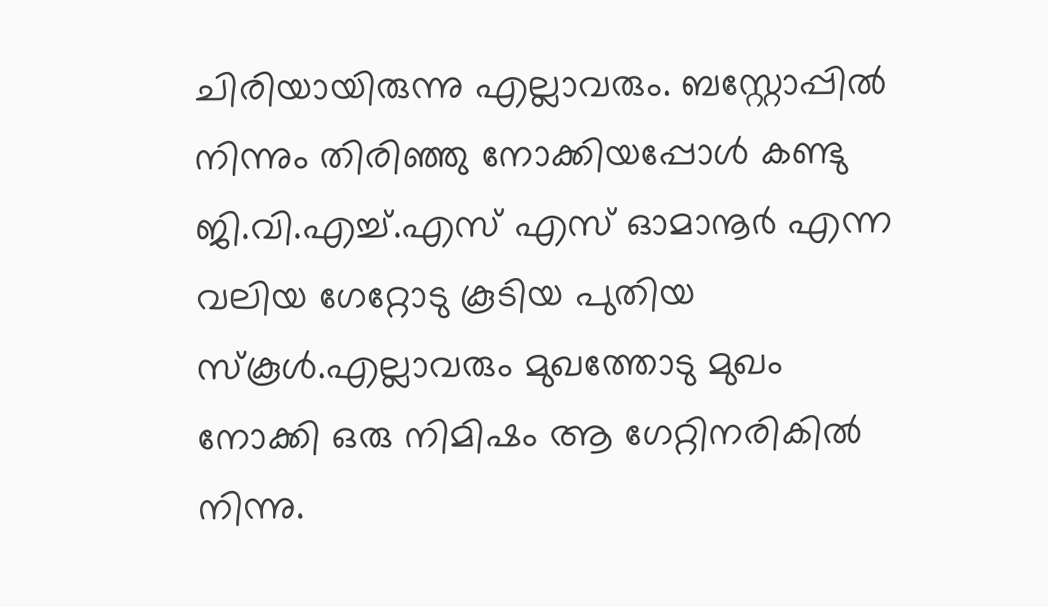ചിരിയായിരുന്നു എല്ലാവരും. ബസ്റ്റോപ്പിൽ നിന്നും തിരിഞ്ഞു നോക്കിയപ്പോൾ കണ്ടു ജി.വി.എച്ച്.എസ് എസ് ഓമാനൂർ എന്ന വലിയ ഗേറ്റോടു കൂടിയ പുതിയ സ്കൂൾ.എല്ലാവരും മുഖത്തോടു മുഖം നോക്കി ഒരു നിമിഷം ആ ഗേറ്റിനരികിൽ നിന്നു.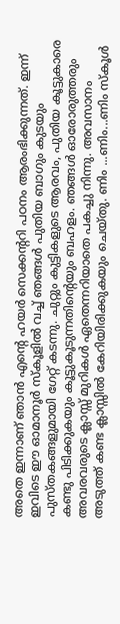അതെ ഇന്നാണ് ഞാൻ എന്റെ ഹയർ സെക്കന്ററി പഠനം ആരംഭിക്കുന്നത്. ഇന്ന് ഇവിടെ ഈ ഓമാനൂർ സ്കൂളിൽ വച്ച് ഞങ്ങൾ പുതിയ ബാഗും കുടയും പുസ്തകങ്ങളുമായി ഗേറ്റ് കടന്നു. ചുറ്റും കുട്ടികളുടെ ആരവം, പുതിയ കൂട്ടുകാരെ കണ്ടു പിടിക്കുകയും കൂട്ടുകൂടുന്നതിന്റെയും ബഹളം. ഞങ്ങൾ ഓരോരുത്തരും അവരവരുടെ ക്ലാസ്സ് മുറികൾ ഏതെന്നറിയാതെ പകച്ചു നിന്നു. അവസാനം അടുത്ത് കണ്ട ക്ലാസ്സിൽ കേറിയിരിക്കുകയും ചെയ്തു. ണിം ...ണിം...ണിം സ്കൂൾ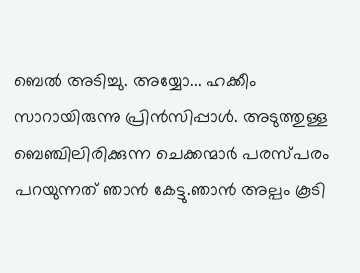ബെൽ അടിച്ചു. അയ്യോ... ഹക്കീം സാറായിരുന്നു പ്രിൻസിപ്പാൾ. അടുത്തുള്ള ബെഞ്ചിലിരിക്കുന്ന ചെക്കന്മാർ പരസ്പരം പറയുന്നത് ഞാൻ കേട്ടു.ഞാൻ അല്പം കൂടി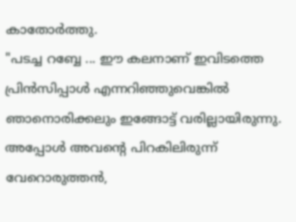കാതോർത്തു.
"പടച്ച റബ്ബേ ... ഈ കലനാണ് ഇവിടത്തെ പ്രിൻസിപ്പാൾ എന്നറിഞ്ഞുവെങ്കിൽ ഞാനൊരിക്കലും ഇങ്ങോട്ട് വരില്ലായിരുന്നു. അപ്പോൾ അവന്റെ പിറകിലിരുന്ന് വേറൊരുത്തൻ,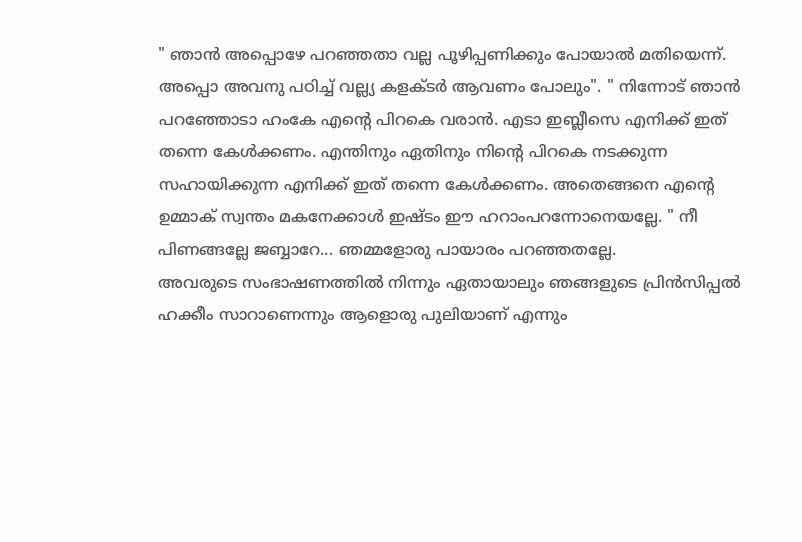" ഞാൻ അപ്പൊഴേ പറഞ്ഞതാ വല്ല പൂഴിപ്പണിക്കും പോയാൽ മതിയെന്ന്. അപ്പൊ അവനു പഠിച്ച് വല്ല്യ കളക്ടർ ആവണം പോലും". " നിന്നോട് ഞാൻ പറഞ്ഞോടാ ഹംകേ എന്റെ പിറകെ വരാൻ. എടാ ഇബ്ലീസെ എനിക്ക് ഇത് തന്നെ കേൾക്കണം. എന്തിനും ഏതിനും നിന്റെ പിറകെ നടക്കുന്ന സഹായിക്കുന്ന എനിക്ക് ഇത് തന്നെ കേൾക്കണം. അതെങ്ങനെ എന്റെ ഉമ്മാക് സ്വന്തം മകനേക്കാൾ ഇഷ്ടം ഈ ഹറാംപറന്നോനെയല്ലേ. " നീ പിണങ്ങല്ലേ ജബ്ബാറേ... ഞമ്മളോരു പായാരം പറഞ്ഞതല്ലേ.
അവരുടെ സംഭാഷണത്തിൽ നിന്നും ഏതായാലും ഞങ്ങളുടെ പ്രിൻസിപ്പൽ ഹക്കീം സാറാണെന്നും ആളൊരു പുലിയാണ് എന്നും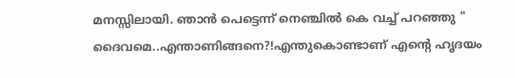മനസ്സിലായി. ഞാൻ പെട്ടെന്ന് നെഞ്ചിൽ കെ വച്ച് പറഞ്ഞു " ദൈവമെ..എന്താണിങ്ങനെ?!എന്തുകൊണ്ടാണ് എൻ്റെ ഹൃദയം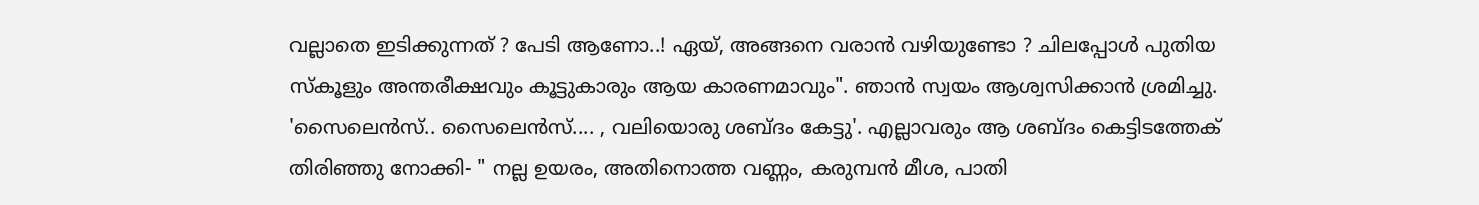വല്ലാതെ ഇടിക്കുന്നത് ? പേടി ആണോ..! ഏയ്, അങ്ങനെ വരാൻ വഴിയുണ്ടോ ? ചിലപ്പോൾ പുതിയ സ്കൂളും അന്തരീക്ഷവും കൂട്ടുകാരും ആയ കാരണമാവും". ഞാൻ സ്വയം ആശ്വസിക്കാൻ ശ്രമിച്ചു. 'സൈലെൻസ്.. സൈലെൻസ്.... , വലിയൊരു ശബ്ദം കേട്ടു'. എല്ലാവരും ആ ശബ്ദം കെട്ടിടത്തേക് തിരിഞ്ഞു നോക്കി- " നല്ല ഉയരം, അതിനൊത്ത വണ്ണം, കരുമ്പൻ മീശ, പാതി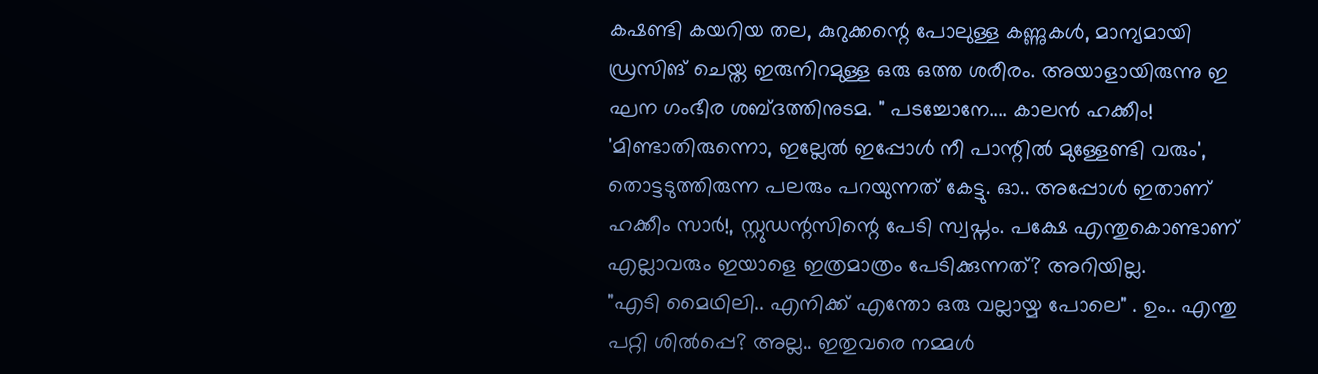കഷണ്ടി കയറിയ തല, കുറുക്കന്റെ പോലുള്ള കണ്ണുകൾ, മാന്യമായി ഡ്രസിങ് ചെയ്ത ഇരുനിറമുള്ള ഒരു ഒത്ത ശരീരം. അയാളായിരുന്നു ഇ ഘന ഗംഭീര ശബ്ദത്തിനുടമ. " പടച്ചോനേ.... കാലൻ ഹക്കീം! 'മിണ്ടാതിരുന്നൊ, ഇല്ലേൽ ഇപ്പോൾ നീ പാന്റിൽ മുള്ളേണ്ടി വരും', തൊട്ടടുത്തിരുന്ന പലരും പറയുന്നത് കേട്ടു. ഓ.. അപ്പോൾ ഇതാണ് ഹക്കീം സാർ!, സ്റ്റുഡന്റസിന്റെ പേടി സ്വപ്നം. പക്ഷേ എന്തുകൊണ്ടാണ് എല്ലാവരും ഇയാളെ ഇത്രമാത്രം പേടിക്കുന്നത്? അറിയില്ല.
"എടി മൈഥിലി.. എനിക്ക് എന്തോ ഒരു വല്ലായ്മ പോലെ" . ഉം.. എന്തു പറ്റി ശിൽപ്പെ? അല്ല.. ഇതുവരെ നമ്മൾ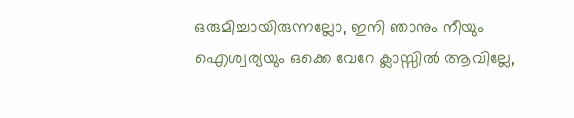ഒരുമിച്ചായിരുന്നല്ലോ, ഇനി ഞാനും നീയും ഐശ്വര്യയും ഒക്കെ വേറേ ക്ലാസ്സിൽ ആവില്ലേ,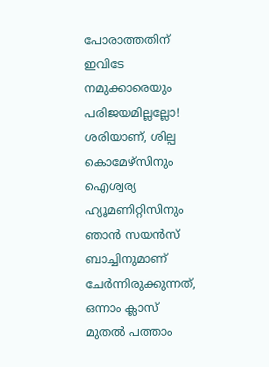പോരാത്തതിന് ഇവിടേ നമുക്കാരെയും പരിജയമില്ലല്ലോ! ശരിയാണ്, ശില്പ കൊമേഴ്സിനും ഐശ്വര്യ ഹ്യൂമണിറ്റിസിനും ഞാൻ സയൻസ് ബാച്ചിനുമാണ് ചേർന്നിരുക്കുന്നത്, ഒന്നാം ക്ലാസ് മുതൽ പത്താം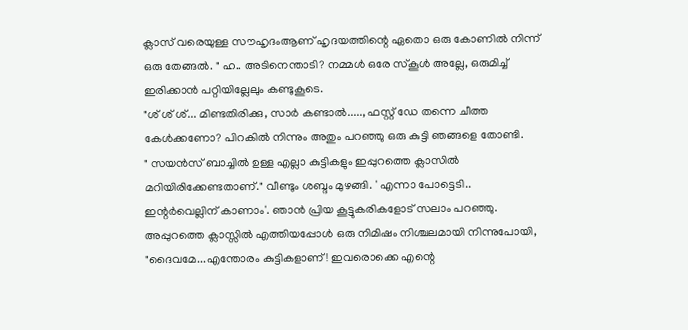ക്ലാസ് വരെയുള്ള സൗഹൃദംആണ് ഹൃദയത്തിന്റെ ഏതൊ ഒരു കോണിൽ നിന്ന് ഒരു തേങ്ങൽ. " ഹ.. അടിനെന്താടി? നമ്മൾ ഒരേ സ്കൂൾ അല്ലേ, ഒരുമിച്ച് ഇരിക്കാൻ പറ്റിയില്ലേലും കണ്ടുകൂടെ.
"ശ് ശ് ശ്... മിണ്ടതിരിക്കു, സാർ കണ്ടാൽ....., ഫസ്റ്റ് ഡേ തന്നെ ചീത്ത കേൾക്കണോ? പിറകിൽ നിന്നും അതും പറഞ്ഞു ഒരു കുട്ടി ഞങ്ങളെ തോണ്ടി.
" സയൻസ് ബാച്ചിൽ ഉള്ള എല്ലാ കുട്ടികളും ഇപ്പുറത്തെ ക്ലാസിൽ മറിയിരിക്കേണ്ടതാണ്." വീണ്ടും ശബ്ദം മുഴങ്ങി. ' എന്നാ പോട്ടെടി.. ഇന്റർവെല്ലിന് കാണാം'. ഞാൻ പ്രിയ കൂട്ടുകരികളോട് സലാം പറഞ്ഞു. അപ്പുറത്തെ ക്ലാസ്സിൽ എത്തിയപ്പോൾ ഒരു നിമിഷം നിശ്ചലമായി നിന്നുപോയി, "ദൈവമേ...എന്തോരം കുട്ടികളാണ്! ഇവരൊക്കെ എന്റെ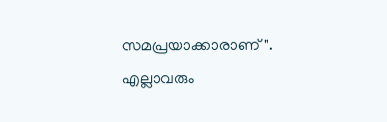സമപ്രയാക്കാരാണ്". എല്ലാവരും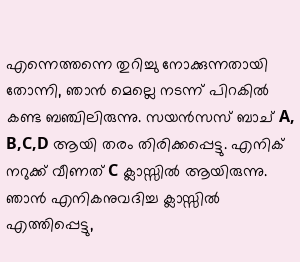എന്നെത്തന്നെ തുറിച്ചു നോക്കുന്നതായി തോന്നി, ഞാൻ മെല്ലെ നടന്ന് പിറകിൽ കണ്ട ബഞ്ചിലിരുന്നു. സയൻസസ് ബാച് A, B,C,D ആയി തരം തിരിക്കപ്പെട്ടു. എനിക് നറുക്ക് വീണത് C ക്ലാസ്സിൽ ആയിരുന്നു. ഞാൻ എനികനുവദിച്ച ക്ലാസ്സിൽ എത്തിപ്പെട്ടു,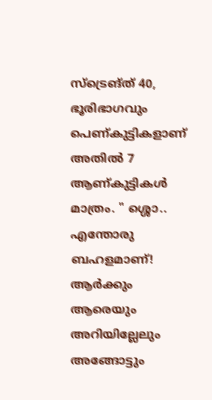സ്ട്രെങ്ത് 40, ഭൂരിഭാഗവും പെണ്കുട്ടികളാണ് അതിൽ 7 ആണ്കുട്ടികൾ മാത്രം. " ശ്ശൊ.. എന്തോരു ബഹളമാണ്! ആർക്കും ആരെയും അറിയില്ലേലും അങ്ങോട്ടും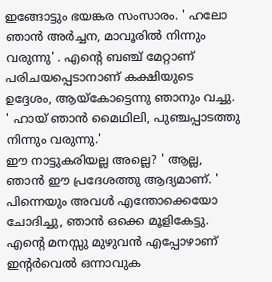ഇങ്ങോട്ടും ഭയങ്കര സംസാരം. ' ഹലോ ഞാൻ അർച്ചന, മാവൂരിൽ നിന്നും വരുന്നു' . എന്റെ ബഞ്ച് മേറ്റാണ് പരിചയപ്പെടാനാണ് കക്ഷിയുടെ ഉദ്ദേശം, ആയ്കോട്ടെന്നു ഞാനും വച്ചു. ' ഹായ് ഞാൻ മൈഥിലി, പുഞ്ചപ്പാടത്തു നിന്നും വരുന്നു.'
ഈ നാട്ടുകരിയല്ല അല്ലെ? ' ആല്ല, ഞാൻ ഈ പ്രദേശത്തു ആദ്യമാണ്. ' പിന്നെയും അവൾ എന്തോക്കെയോ ചോദിച്ചു, ഞാൻ ഒക്കെ മൂളികേട്ടു. എന്റെ മനസ്സു മുഴുവൻ എപ്പോഴാണ് ഇന്റർവെൽ ഒന്നാവുക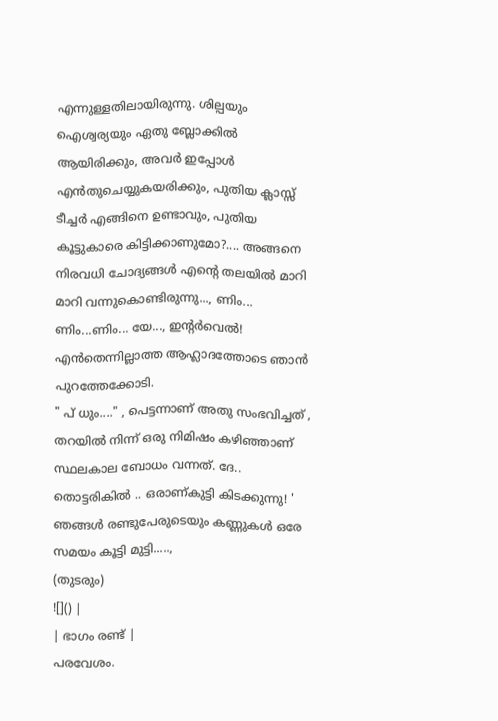എന്നുള്ളതിലായിരുന്നു. ശില്പയും ഐശ്വര്യയും ഏതു ബ്ലോക്കിൽ ആയിരിക്കും, അവർ ഇപ്പോൾ എൻതുചെയ്യുകയരിക്കും, പുതിയ ക്ലാസ്സ് ടീച്ചർ എങ്ങിനെ ഉണ്ടാവും, പുതിയ കൂട്ടുകാരെ കിട്ടിക്കാണുമോ?.... അങ്ങനെ നിരവധി ചോദ്യങ്ങൾ എന്റെ തലയിൽ മാറി മാറി വന്നുകൊണ്ടിരുന്നു..., ണിം... ണിം...ണിം... യേ..., ഇന്റർവെൽ! എൻതെന്നില്ലാത്ത ആഹ്ലാദത്തോടെ ഞാൻ പുറത്തേക്കോടി.
" പ് ധും...." , പെട്ടന്നാണ് അതു സംഭവിച്ചത് , തറയിൽ നിന്ന് ഒരു നിമിഷം കഴിഞ്ഞാണ് സ്ഥലകാല ബോധം വന്നത്. ദേ.. തൊട്ടരികിൽ .. ഒരാണ്കുട്ടി കിടക്കുന്നു! ' ഞങ്ങൾ രണ്ടുപേരുടെയും കണ്ണുകൾ ഒരേ സമയം കൂട്ടി മുട്ടി.....,
(തുടരും)
![]() |
| ഭാഗം രണ്ട് |
പരവേശം.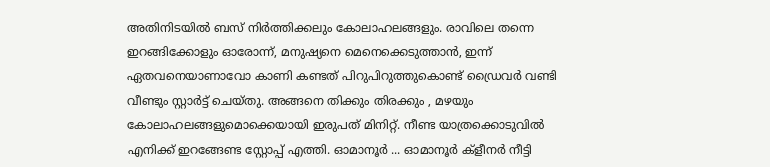അതിനിടയിൽ ബസ് നിർത്തിക്കലും കോലാഹലങ്ങളും. രാവിലെ തന്നെ ഇറങ്ങിക്കോളും ഓരോന്ന്, മനുഷ്യനെ മെനെക്കെടുത്താൻ, ഇന്ന് ഏതവനെയാണാവോ കാണി കണ്ടത് പിറുപിറുത്തുകൊണ്ട് ഡ്രൈവർ വണ്ടി വീണ്ടും സ്റ്റാർട്ട് ചെയ്തു. അങ്ങനെ തിക്കും തിരക്കും , മഴയും കോലാഹലങ്ങളുമൊക്കെയായി ഇരുപത് മിനിറ്റ്. നീണ്ട യാത്രക്കൊടുവിൽ എനിക്ക് ഇറങ്ങേണ്ട സ്റ്റോപ്പ് എത്തി. ഓമാനൂർ ... ഓമാനൂർ ക്ളീനർ നീട്ടി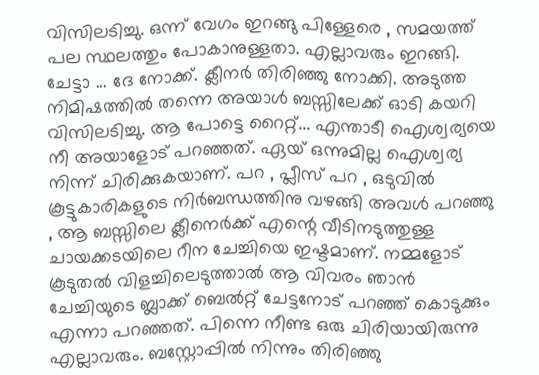വിസിലടിച്ചു. ഒന്ന് വേഗം ഇറങ്ങു പിള്ളേരെ , സമയത്ത് പല സ്ഥലത്തും പോകാനുള്ളതാ. എല്ലാവരും ഇറങ്ങി. ചേട്ടാ ... ദേ നോക്ക്. ക്ലീനർ തിരിഞ്ഞു നോക്കി. അടുത്ത നിമിഷത്തിൽ തന്നെ അയാൾ ബസ്സിലേക്ക് ഓടി കയറി വിസിലടിച്ചു. ആ പോട്ടെ റൈറ്റ്... എന്താടീ ഐശ്വര്യയെ നീ അയാളോട് പറഞ്ഞത്. ഏയ് ഒന്നുമില്ല ഐശ്വര്യ നിന്ന് ചിരിക്കുകയാണ്. പറ , പ്ലീസ് പറ , ഒടുവിൽ കൂട്ടുകാരികളുടെ നിർബന്ധത്തിനു വഴങ്ങി അവൾ പറഞ്ഞു , ആ ബസ്സിലെ ക്ലീനെർക്ക് എന്റെ വീടിനടുത്തുള്ള ചായക്കടയിലെ റീന ചേച്ചിയെ ഇഷ്ടമാണ്. നമ്മളോട് കൂടുതൽ വിളച്ചിലെടുത്താൽ ആ വിവരം ഞാൻ ചേച്ചിയുടെ ബ്ലാക്ക് ബെൽറ്റ് ചേട്ടനോട് പറഞ്ഞ് കൊടുക്കും എന്നാ പറഞ്ഞത്. പിന്നെ നീണ്ട ഒരു ചിരിയായിരുന്നു എല്ലാവരും. ബസ്റ്റോപ്പിൽ നിന്നും തിരിഞ്ഞു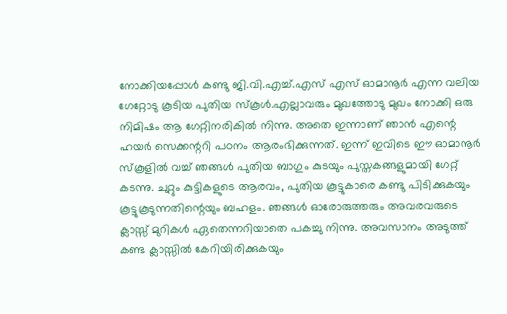നോക്കിയപ്പോൾ കണ്ടു ജി.വി.എച്ച്.എസ് എസ് ഓമാനൂർ എന്ന വലിയ ഗേറ്റോടു കൂടിയ പുതിയ സ്കൂൾ.എല്ലാവരും മുഖത്തോടു മുഖം നോക്കി ഒരു നിമിഷം ആ ഗേറ്റിനരികിൽ നിന്നു. അതെ ഇന്നാണ് ഞാൻ എന്റെ ഹയർ സെക്കന്ററി പഠനം ആരംഭിക്കുന്നത്. ഇന്ന് ഇവിടെ ഈ ഓമാനൂർ സ്കൂളിൽ വച്ച് ഞങ്ങൾ പുതിയ ബാഗും കുടയും പുസ്തകങ്ങളുമായി ഗേറ്റ് കടന്നു. ചുറ്റും കുട്ടികളുടെ ആരവം, പുതിയ കൂട്ടുകാരെ കണ്ടു പിടിക്കുകയും കൂട്ടുകൂടുന്നതിന്റെയും ബഹളം. ഞങ്ങൾ ഓരോരുത്തരും അവരവരുടെ ക്ലാസ്സ് മുറികൾ ഏതെന്നറിയാതെ പകച്ചു നിന്നു. അവസാനം അടുത്ത് കണ്ട ക്ലാസ്സിൽ കേറിയിരിക്കുകയും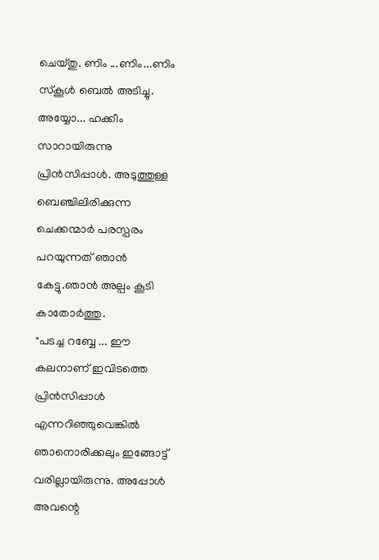ചെയ്തു. ണിം ...ണിം...ണിം സ്കൂൾ ബെൽ അടിച്ചു. അയ്യോ... ഹക്കീം സാറായിരുന്നു പ്രിൻസിപ്പാൾ. അടുത്തുള്ള ബെഞ്ചിലിരിക്കുന്ന ചെക്കന്മാർ പരസ്പരം പറയുന്നത് ഞാൻ കേട്ടു.ഞാൻ അല്പം കൂടി കാതോർത്തു.
"പടച്ച റബ്ബേ ... ഈ കലനാണ് ഇവിടത്തെ പ്രിൻസിപ്പാൾ എന്നറിഞ്ഞുവെങ്കിൽ ഞാനൊരിക്കലും ഇങ്ങോട്ട് വരില്ലായിരുന്നു. അപ്പോൾ അവന്റെ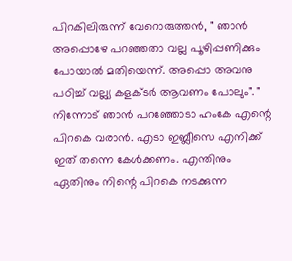പിറകിലിരുന്ന് വേറൊരുത്തൻ, " ഞാൻ അപ്പൊഴേ പറഞ്ഞതാ വല്ല പൂഴിപ്പണിക്കും പോയാൽ മതിയെന്ന്. അപ്പൊ അവനു പഠിച്ച് വല്ല്യ കളക്ടർ ആവണം പോലും". " നിന്നോട് ഞാൻ പറഞ്ഞോടാ ഹംകേ എന്റെ പിറകെ വരാൻ. എടാ ഇബ്ലീസെ എനിക്ക് ഇത് തന്നെ കേൾക്കണം. എന്തിനും ഏതിനും നിന്റെ പിറകെ നടക്കുന്ന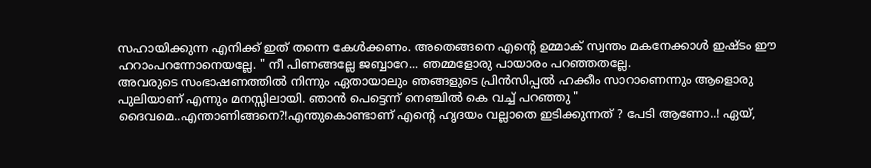സഹായിക്കുന്ന എനിക്ക് ഇത് തന്നെ കേൾക്കണം. അതെങ്ങനെ എന്റെ ഉമ്മാക് സ്വന്തം മകനേക്കാൾ ഇഷ്ടം ഈ ഹറാംപറന്നോനെയല്ലേ. " നീ പിണങ്ങല്ലേ ജബ്ബാറേ... ഞമ്മളോരു പായാരം പറഞ്ഞതല്ലേ.
അവരുടെ സംഭാഷണത്തിൽ നിന്നും ഏതായാലും ഞങ്ങളുടെ പ്രിൻസിപ്പൽ ഹക്കീം സാറാണെന്നും ആളൊരു പുലിയാണ് എന്നും മനസ്സിലായി. ഞാൻ പെട്ടെന്ന് നെഞ്ചിൽ കെ വച്ച് പറഞ്ഞു " ദൈവമെ..എന്താണിങ്ങനെ?!എന്തുകൊണ്ടാണ് എൻ്റെ ഹൃദയം വല്ലാതെ ഇടിക്കുന്നത് ? പേടി ആണോ..! ഏയ്,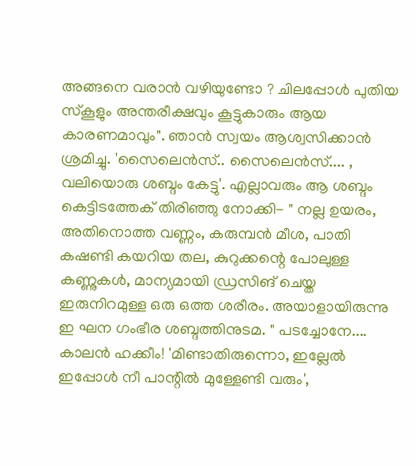അങ്ങനെ വരാൻ വഴിയുണ്ടോ ? ചിലപ്പോൾ പുതിയ സ്കൂളും അന്തരീക്ഷവും കൂട്ടുകാരും ആയ കാരണമാവും". ഞാൻ സ്വയം ആശ്വസിക്കാൻ ശ്രമിച്ചു. 'സൈലെൻസ്.. സൈലെൻസ്.... , വലിയൊരു ശബ്ദം കേട്ടു'. എല്ലാവരും ആ ശബ്ദം കെട്ടിടത്തേക് തിരിഞ്ഞു നോക്കി- " നല്ല ഉയരം, അതിനൊത്ത വണ്ണം, കരുമ്പൻ മീശ, പാതി കഷണ്ടി കയറിയ തല, കുറുക്കന്റെ പോലുള്ള കണ്ണുകൾ, മാന്യമായി ഡ്രസിങ് ചെയ്ത ഇരുനിറമുള്ള ഒരു ഒത്ത ശരീരം. അയാളായിരുന്നു ഇ ഘന ഗംഭീര ശബ്ദത്തിനുടമ. " പടച്ചോനേ.... കാലൻ ഹക്കീം! 'മിണ്ടാതിരുന്നൊ, ഇല്ലേൽ ഇപ്പോൾ നീ പാന്റിൽ മുള്ളേണ്ടി വരും',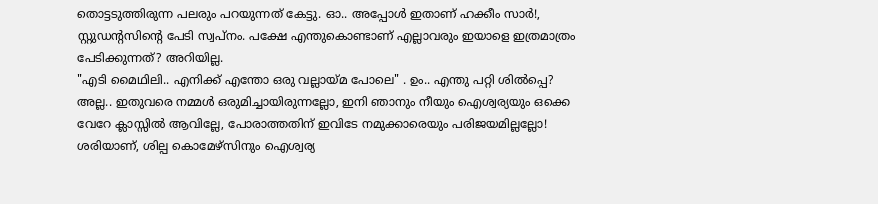തൊട്ടടുത്തിരുന്ന പലരും പറയുന്നത് കേട്ടു. ഓ.. അപ്പോൾ ഇതാണ് ഹക്കീം സാർ!, സ്റ്റുഡന്റസിന്റെ പേടി സ്വപ്നം. പക്ഷേ എന്തുകൊണ്ടാണ് എല്ലാവരും ഇയാളെ ഇത്രമാത്രം പേടിക്കുന്നത്? അറിയില്ല.
"എടി മൈഥിലി.. എനിക്ക് എന്തോ ഒരു വല്ലായ്മ പോലെ" . ഉം.. എന്തു പറ്റി ശിൽപ്പെ? അല്ല.. ഇതുവരെ നമ്മൾ ഒരുമിച്ചായിരുന്നല്ലോ, ഇനി ഞാനും നീയും ഐശ്വര്യയും ഒക്കെ വേറേ ക്ലാസ്സിൽ ആവില്ലേ, പോരാത്തതിന് ഇവിടേ നമുക്കാരെയും പരിജയമില്ലല്ലോ! ശരിയാണ്, ശില്പ കൊമേഴ്സിനും ഐശ്വര്യ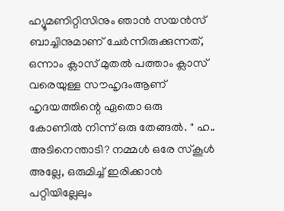ഹ്യൂമണിറ്റിസിനും ഞാൻ സയൻസ് ബാച്ചിനുമാണ് ചേർന്നിരുക്കുന്നത്, ഒന്നാം ക്ലാസ് മുതൽ പത്താം ക്ലാസ് വരെയുള്ള സൗഹൃദംആണ് ഹൃദയത്തിന്റെ ഏതൊ ഒരു കോണിൽ നിന്ന് ഒരു തേങ്ങൽ. " ഹ.. അടിനെന്താടി? നമ്മൾ ഒരേ സ്കൂൾ അല്ലേ, ഒരുമിച്ച് ഇരിക്കാൻ പറ്റിയില്ലേലും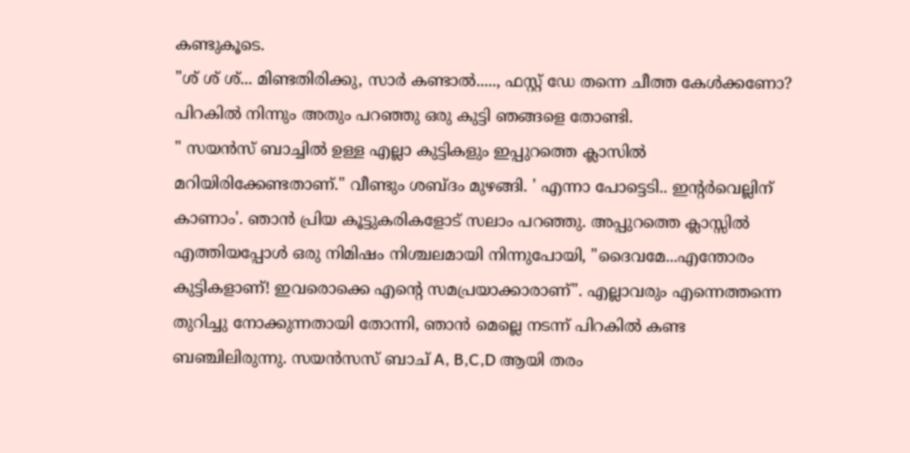കണ്ടുകൂടെ.
"ശ് ശ് ശ്... മിണ്ടതിരിക്കു, സാർ കണ്ടാൽ....., ഫസ്റ്റ് ഡേ തന്നെ ചീത്ത കേൾക്കണോ? പിറകിൽ നിന്നും അതും പറഞ്ഞു ഒരു കുട്ടി ഞങ്ങളെ തോണ്ടി.
" സയൻസ് ബാച്ചിൽ ഉള്ള എല്ലാ കുട്ടികളും ഇപ്പുറത്തെ ക്ലാസിൽ മറിയിരിക്കേണ്ടതാണ്." വീണ്ടും ശബ്ദം മുഴങ്ങി. ' എന്നാ പോട്ടെടി.. ഇന്റർവെല്ലിന് കാണാം'. ഞാൻ പ്രിയ കൂട്ടുകരികളോട് സലാം പറഞ്ഞു. അപ്പുറത്തെ ക്ലാസ്സിൽ എത്തിയപ്പോൾ ഒരു നിമിഷം നിശ്ചലമായി നിന്നുപോയി, "ദൈവമേ...എന്തോരം കുട്ടികളാണ്! ഇവരൊക്കെ എന്റെ സമപ്രയാക്കാരാണ്". എല്ലാവരും എന്നെത്തന്നെ തുറിച്ചു നോക്കുന്നതായി തോന്നി, ഞാൻ മെല്ലെ നടന്ന് പിറകിൽ കണ്ട ബഞ്ചിലിരുന്നു. സയൻസസ് ബാച് A, B,C,D ആയി തരം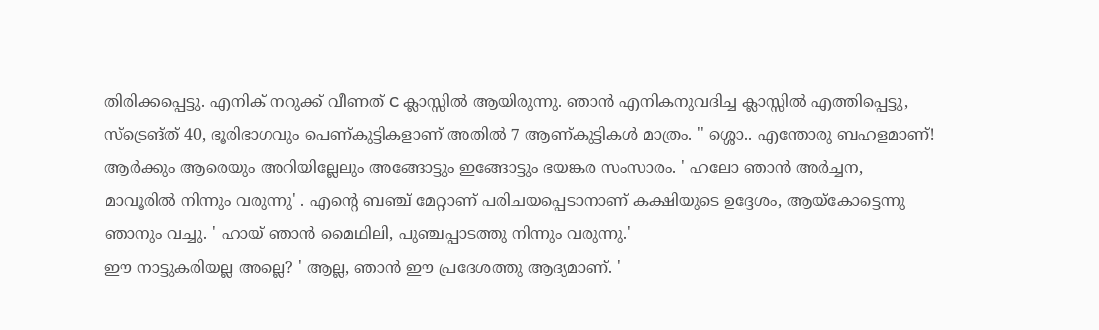തിരിക്കപ്പെട്ടു. എനിക് നറുക്ക് വീണത് C ക്ലാസ്സിൽ ആയിരുന്നു. ഞാൻ എനികനുവദിച്ച ക്ലാസ്സിൽ എത്തിപ്പെട്ടു, സ്ട്രെങ്ത് 40, ഭൂരിഭാഗവും പെണ്കുട്ടികളാണ് അതിൽ 7 ആണ്കുട്ടികൾ മാത്രം. " ശ്ശൊ.. എന്തോരു ബഹളമാണ്! ആർക്കും ആരെയും അറിയില്ലേലും അങ്ങോട്ടും ഇങ്ങോട്ടും ഭയങ്കര സംസാരം. ' ഹലോ ഞാൻ അർച്ചന, മാവൂരിൽ നിന്നും വരുന്നു' . എന്റെ ബഞ്ച് മേറ്റാണ് പരിചയപ്പെടാനാണ് കക്ഷിയുടെ ഉദ്ദേശം, ആയ്കോട്ടെന്നു ഞാനും വച്ചു. ' ഹായ് ഞാൻ മൈഥിലി, പുഞ്ചപ്പാടത്തു നിന്നും വരുന്നു.'
ഈ നാട്ടുകരിയല്ല അല്ലെ? ' ആല്ല, ഞാൻ ഈ പ്രദേശത്തു ആദ്യമാണ്. '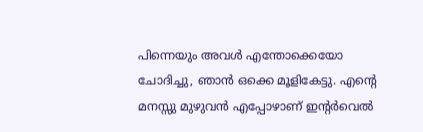പിന്നെയും അവൾ എന്തോക്കെയോ ചോദിച്ചു, ഞാൻ ഒക്കെ മൂളികേട്ടു. എന്റെ മനസ്സു മുഴുവൻ എപ്പോഴാണ് ഇന്റർവെൽ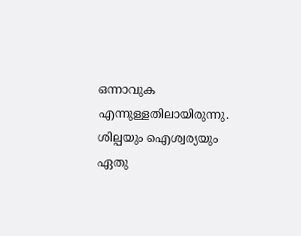ഒന്നാവുക എന്നുള്ളതിലായിരുന്നു. ശില്പയും ഐശ്വര്യയും ഏതു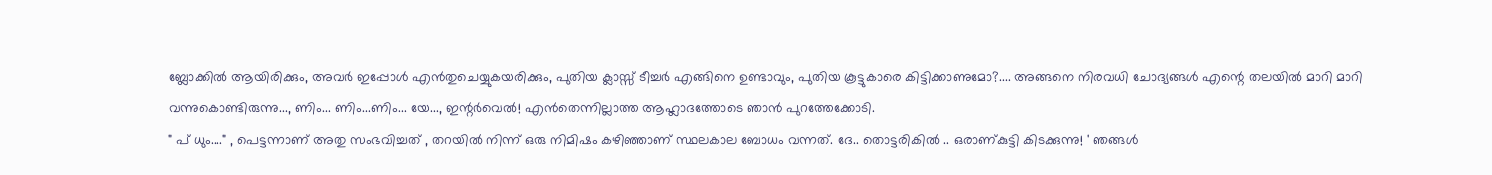ബ്ലോക്കിൽ ആയിരിക്കും, അവർ ഇപ്പോൾ എൻതുചെയ്യുകയരിക്കും, പുതിയ ക്ലാസ്സ് ടീച്ചർ എങ്ങിനെ ഉണ്ടാവും, പുതിയ കൂട്ടുകാരെ കിട്ടിക്കാണുമോ?.... അങ്ങനെ നിരവധി ചോദ്യങ്ങൾ എന്റെ തലയിൽ മാറി മാറി വന്നുകൊണ്ടിരുന്നു..., ണിം... ണിം...ണിം... യേ..., ഇന്റർവെൽ! എൻതെന്നില്ലാത്ത ആഹ്ലാദത്തോടെ ഞാൻ പുറത്തേക്കോടി.
" പ് ധും...." , പെട്ടന്നാണ് അതു സംഭവിച്ചത് , തറയിൽ നിന്ന് ഒരു നിമിഷം കഴിഞ്ഞാണ് സ്ഥലകാല ബോധം വന്നത്. ദേ.. തൊട്ടരികിൽ .. ഒരാണ്കുട്ടി കിടക്കുന്നു! ' ഞങ്ങൾ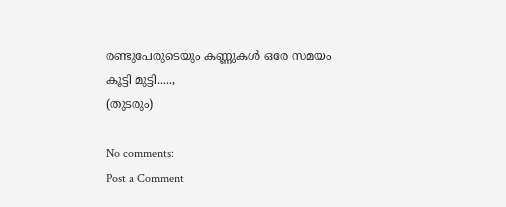രണ്ടുപേരുടെയും കണ്ണുകൾ ഒരേ സമയം കൂട്ടി മുട്ടി.....,
(തുടരും)

No comments:
Post a Comment